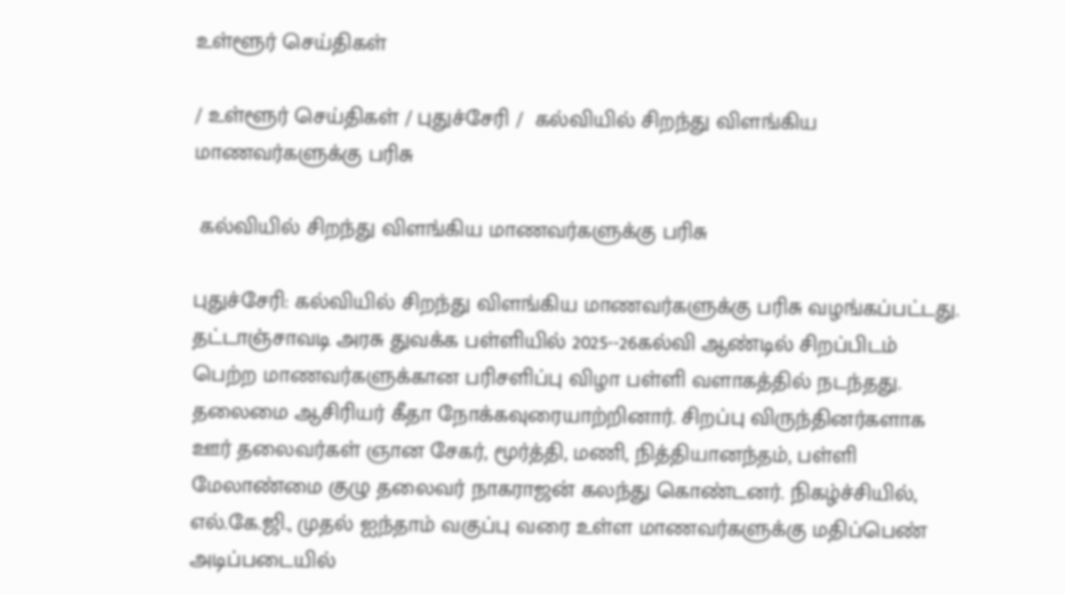உள்ளூர் செய்திகள்

/ உள்ளூர் செய்திகள் / புதுச்சேரி /  கல்வியில் சிறந்து விளங்கிய மாணவர்களுக்கு பரிசு

 கல்வியில் சிறந்து விளங்கிய மாணவர்களுக்கு பரிசு

புதுச்சேரி: கல்வியில் சிறந்து விளங்கிய மாணவர்களுக்கு பரிசு வழங்கப்பட்டது. தட்டாஞ்சாவடி அரசு துவக்க பள்ளியில் 2025--26கல்வி ஆண்டில் சிறப்பிடம் பெற்ற மாணவர்களுக்கான பரிசளிப்பு விழா பள்ளி வளாகத்தில் நடந்தது. தலைமை ஆசிரியர் கீதா நோக்கவுரையாற்றினார். சிறப்பு விருந்தினர்களாக ஊர் தலைவர்கள் ஞான சேகர், மூர்த்தி, மணி, நித்தியானந்தம், பள்ளி மேலாண்மை குழு தலைவர் நாகராஜன் கலந்து கொண்டனர். நிகழ்ச்சியில், எல்.கே.ஜி., முதல் ஐந்தாம் வகுப்பு வரை உள்ள மாணவர்களுக்கு மதிப்பெண் அடிப்படையில்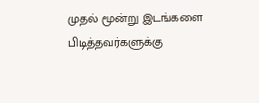முதல் மூன்று இடங்களை பிடித்தவர்களுக்கு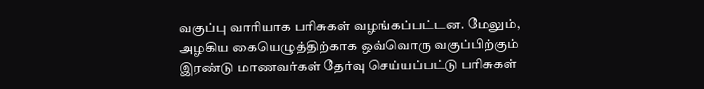வகுப்பு வாரியாக பரிசுகள் வழங்கப்பட்டன. மேலும், அழகிய கையெழுத்திற்காக ஒவ்வொரு வகுப்பிற்கும் இரண்டு மாணவர்கள் தேர்வு செய்யப்பட்டு பரிசுகள்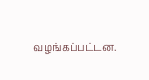வழங்கப்பட்டன.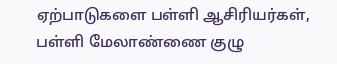ஏற்பாடுகளை பள்ளி ஆசிரியர்கள், பள்ளி மேலாண்ணை குழு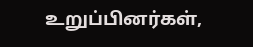உறுப்பினர்கள்,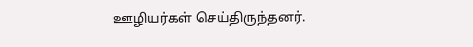ஊழியர்கள் செய்திருந்தனர்.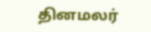தினமலர்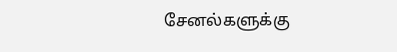சேனல்களுக்கு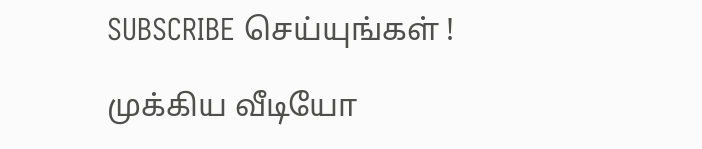SUBSCRIBE செய்யுங்கள் !

முக்கிய வீடியோ